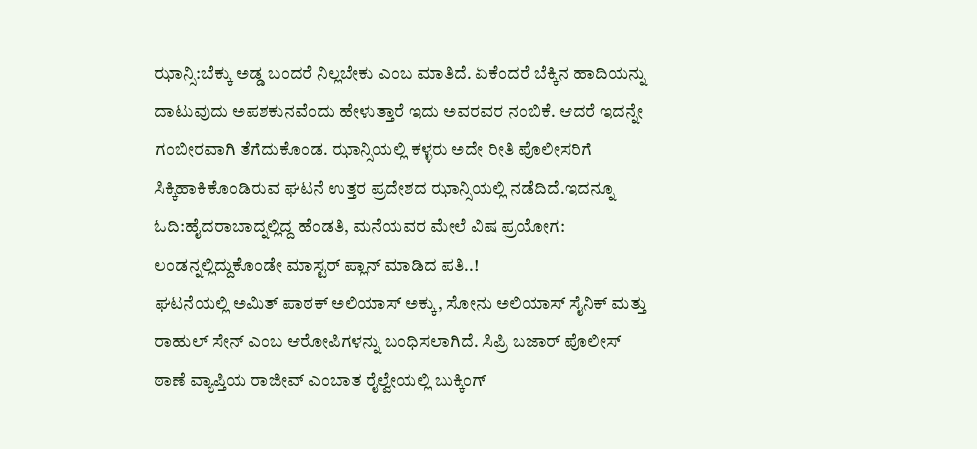ಝಾನ್ಸಿ:ಬೆಕ್ಕು ಅಡ್ಡ ಬಂದರೆ ನಿಲ್ಲಬೇಕು ಎಂಬ ಮಾತಿದೆ. ಏಕೆಂದರೆ ಬೆಕ್ಕಿನ ಹಾದಿಯನ್ನು ದಾಟುವುದು ಅಪಶಕುನವೆಂದು ಹೇಳುತ್ತಾರೆ ಇದು ಅವರವರ ನಂಬಿಕೆ. ಆದರೆ ಇದನ್ನೇ ಗಂಬೀರವಾಗಿ ತೆಗೆದುಕೊಂಡ. ಝಾನ್ಸಿಯಲ್ಲಿ ಕಳ್ಳರು ಅದೇ ರೀತಿ ಪೊಲೀಸರಿಗೆ ಸಿಕ್ಕಿಹಾಕಿಕೊಂಡಿರುವ ಘಟನೆ ಉತ್ತರ ಪ್ರದೇಶದ ಝಾನ್ಸಿಯಲ್ಲಿ ನಡೆದಿದೆ.ಇದನ್ನೂ ಓದಿ:ಹೈದರಾಬಾದ್ನಲ್ಲಿದ್ದ ಹೆಂಡತಿ, ಮನೆಯವರ ಮೇಲೆ ವಿಷ ಪ್ರಯೋಗ: ಲಂಡನ್ನಲ್ಲಿದ್ದುಕೊಂಡೇ ಮಾಸ್ಟರ್ ಪ್ಲಾನ್ ಮಾಡಿದ ಪತಿ..!
ಘಟನೆಯಲ್ಲಿ ಅಮಿತ್ ಪಾಠಕ್ ಅಲಿಯಾಸ್ ಅಕ್ಕು, ಸೋನು ಅಲಿಯಾಸ್ ಸೈನಿಕ್ ಮತ್ತು ರಾಹುಲ್ ಸೇನ್ ಎಂಬ ಆರೋಪಿಗಳನ್ನು ಬಂಧಿಸಲಾಗಿದೆ. ಸಿಪ್ರಿ ಬಜಾರ್ ಪೊಲೀಸ್ ಠಾಣೆ ವ್ಯಾಪ್ತಿಯ ರಾಜೀವ್ ಎಂಬಾತ ರೈಲ್ವೇಯಲ್ಲಿ ಬುಕ್ಕಿಂಗ್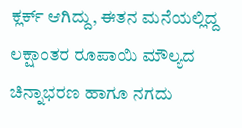ಕ್ಲರ್ಕ್ ಆಗಿದ್ದು, ಈತನ ಮನೆಯಲ್ಲಿದ್ದ ಲಕ್ಷಾಂತರ ರೂಪಾಯಿ ಮೌಲ್ಯದ ಚಿನ್ನಾಭರಣ ಹಾಗೂ ನಗದು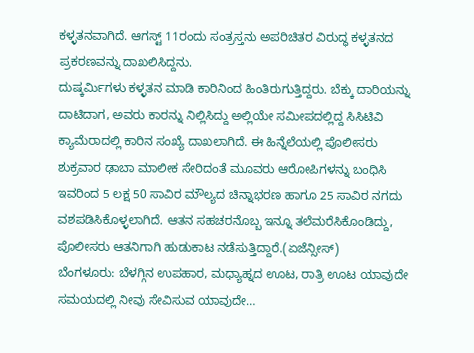ಕಳ್ಳತನವಾಗಿದೆ. ಆಗಸ್ಟ್ 11ರಂದು ಸಂತ್ರಸ್ತನು ಅಪರಿಚಿತರ ವಿರುದ್ಧ ಕಳ್ಳತನದ ಪ್ರಕರಣವನ್ನು ದಾಖಲಿಸಿದ್ದನು.
ದುಷ್ಕರ್ಮಿಗಳು ಕಳ್ಳತನ ಮಾಡಿ ಕಾರಿನಿಂದ ಹಿಂತಿರುಗುತ್ತಿದ್ದರು. ಬೆಕ್ಕು ದಾರಿಯನ್ನು ದಾಟಿದಾಗ, ಅವರು ಕಾರನ್ನು ನಿಲ್ಲಿಸಿದ್ದು ಅಲ್ಲಿಯೇ ಸಮೀಪದಲ್ಲಿದ್ದ ಸಿಸಿಟಿವಿ ಕ್ಯಾಮೆರಾದಲ್ಲಿ ಕಾರಿನ ಸಂಖ್ಯೆ ದಾಖಲಾಗಿದೆ. ಈ ಹಿನ್ನೆಲೆಯಲ್ಲಿ ಪೊಲೀಸರು ಶುಕ್ರವಾರ ಢಾಬಾ ಮಾಲೀಕ ಸೇರಿದಂತೆ ಮೂವರು ಆರೋಪಿಗಳನ್ನು ಬಂಧಿಸಿ ಇವರಿಂದ 5 ಲಕ್ಷ 50 ಸಾವಿರ ಮೌಲ್ಯದ ಚಿನ್ನಾಭರಣ ಹಾಗೂ 25 ಸಾವಿರ ನಗದು ವಶಪಡಿಸಿಕೊಳ್ಳಲಾಗಿದೆ. ಆತನ ಸಹಚರನೊಬ್ಬ ಇನ್ನೂ ತಲೆಮರೆಸಿಕೊಂಡಿದ್ದು, ಪೊಲೀಸರು ಆತನಿಗಾಗಿ ಹುಡುಕಾಟ ನಡೆಸುತ್ತಿದ್ದಾರೆ.(ಏಜೆನ್ಸೀಸ್)
ಬೆಂಗಳೂರು: ಬೆಳಗ್ಗಿನ ಉಪಹಾರ, ಮಧ್ಯಾಹ್ನದ ಊಟ, ರಾತ್ರಿ ಊಟ ಯಾವುದೇ ಸಮಯದಲ್ಲಿ ನೀವು ಸೇವಿಸುವ ಯಾವುದೇ…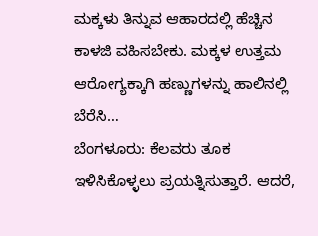ಮಕ್ಕಳು ತಿನ್ನುವ ಆಹಾರದಲ್ಲಿ ಹೆಚ್ಚಿನ ಕಾಳಜಿ ವಹಿಸಬೇಕು. ಮಕ್ಕಳ ಉತ್ತಮ ಆರೋಗ್ಯಕ್ಕಾಗಿ ಹಣ್ಣುಗಳನ್ನು ಹಾಲಿನಲ್ಲಿ ಬೆರೆಸಿ…
ಬೆಂಗಳೂರು: ಕೆಲವರು ತೂಕ ಇಳಿಸಿಕೊಳ್ಳಲು ಪ್ರಯತ್ನಿಸುತ್ತಾರೆ. ಆದರೆ,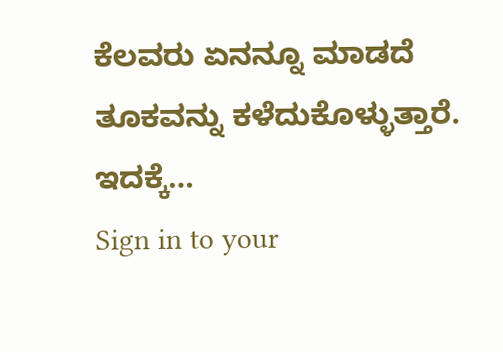ಕೆಲವರು ಏನನ್ನೂ ಮಾಡದೆ ತೂಕವನ್ನು ಕಳೆದುಕೊಳ್ಳುತ್ತಾರೆ. ಇದಕ್ಕೆ…
Sign in to your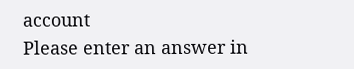account
Please enter an answer in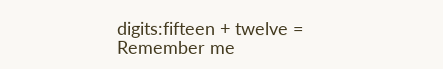digits:fifteen + twelve =
Remember me